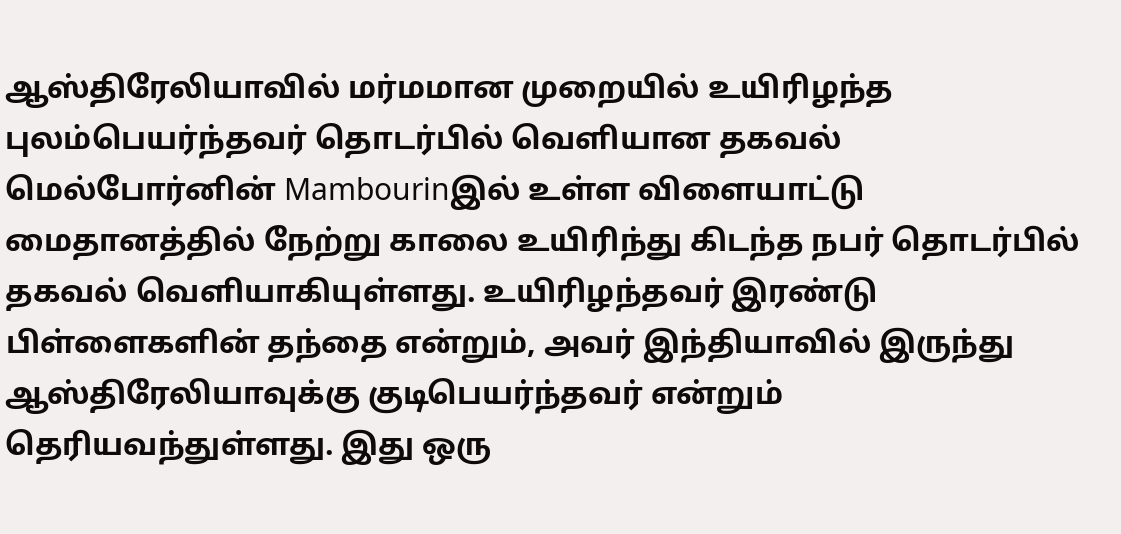ஆஸ்திரேலியாவில் மர்மமான முறையில் உயிரிழந்த புலம்பெயர்ந்தவர் தொடர்பில் வெளியான தகவல்
மெல்போர்னின் Mambourinஇல் உள்ள விளையாட்டு மைதானத்தில் நேற்று காலை உயிரிந்து கிடந்த நபர் தொடர்பில் தகவல் வெளியாகியுள்ளது. உயிரிழந்தவர் இரண்டு பிள்ளைகளின் தந்தை என்றும், அவர் இந்தியாவில் இருந்து ஆஸ்திரேலியாவுக்கு குடிபெயர்ந்தவர் என்றும் தெரியவந்துள்ளது. இது ஒரு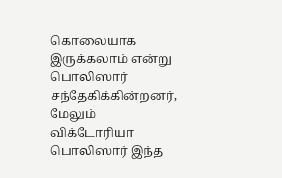கொலையாக இருக்கலாம் என்று பொலிஸார் சந்தேகிக்கின்றனர், மேலும் விக்டோரியா பொலிஸார் இந்த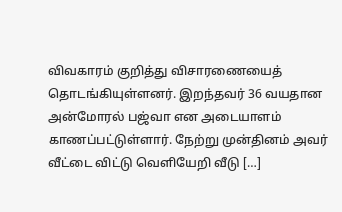விவகாரம் குறித்து விசாரணையைத் தொடங்கியுள்ளனர். இறந்தவர் 36 வயதான அன்மோரல் பஜ்வா என அடையாளம் காணப்பட்டுள்ளார். நேற்று முன்தினம் அவர் வீட்டை விட்டு வெளியேறி வீடு […]